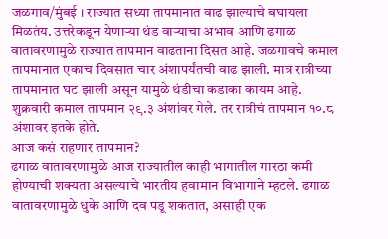जळगाव/मुंबई । राज्यात सध्या तापमानात वाढ झाल्याचे बघायला मिळतंय. उत्तरेकडून येणाऱ्या थंड वाऱ्याचा अभाव आणि ढगाळ वातावरणामुळे राज्यात तापमान वाढताना दिसत आहे. जळगावचे कमाल तापमानात एकाच दिवसात चार अंशापर्यंतची वाढ झाली. मात्र रात्रीच्या तापमानात घट झाली असून यामुळे थंडीचा कडाका कायम आहे. शुक्रवारी कमाल तापमान २९.३ अंशांवर गेले. तर रात्रीचं तापमान १०.८ अंशावर इतके होते.
आज कसं राहणार तापमान?
ढगाळ वातावरणामुळे आज राज्यातील काही भागातील गारठा कमी होण्याची शक्यता असल्याचे भारतीय हवामान विभागाने म्हटले. ढगाळ वातावरणामुळे धुके आणि दव पडू शकतात, असाही एक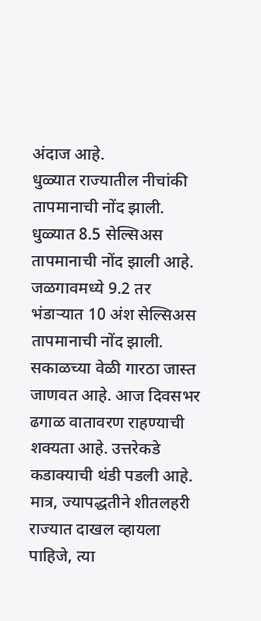अंदाज आहे.
धुळ्यात राज्यातील नीचांकी तापमानाची नोंद झाली. धुळ्यात 8.5 सेल्सिअस तापमानाची नोंद झाली आहे. जळगावमध्ये 9.2 तर भंडाऱ्यात 10 अंश सेल्सिअस तापमानाची नोंद झाली. सकाळच्या वेळी गारठा जास्त जाणवत आहे. आज दिवसभर ढगाळ वातावरण राहण्याची शक्यता आहे. उत्तरेकडे कडाक्याची थंडी पडली आहे. मात्र, ज्यापद्धतीने शीतलहरी राज्यात दाखल व्हायला पाहिजे, त्या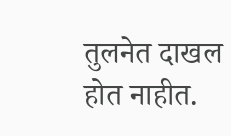तुलनेत दाखल होत नाहीत.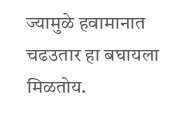ज्यामुळे हवामानात चढउतार हा बघायला मिळतोय.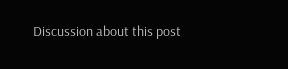Discussion about this post